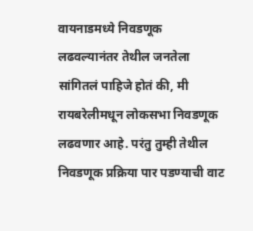वायनाडमध्ये निवडणूक लढवल्यानंतर तेथील जनतेला सांगितलं पाहिजे होतं की, मी रायबरेलीमधून लोकसभा निवडणूक लढवणार आहे. परंतु तुम्ही तेथील निवडणूक प्रक्रिया पार पडण्याची वाट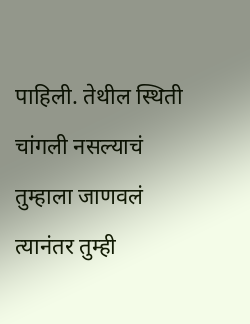पाहिली. तेथील स्थिती चांगली नसल्याचं तुम्हाला जाणवलं त्यानंतर तुम्ही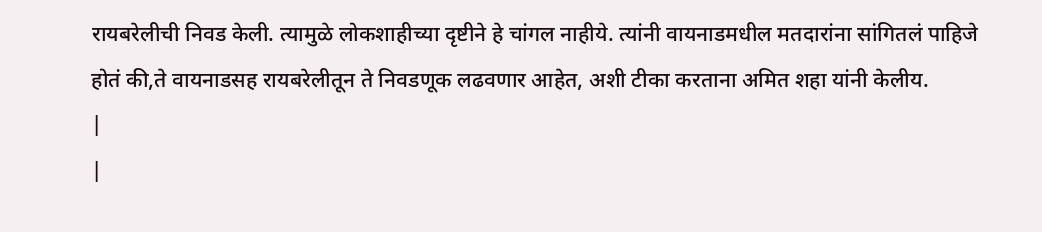रायबरेलीची निवड केली. त्यामुळे लोकशाहीच्या दृष्टीने हे चांगल नाहीये. त्यांनी वायनाडमधील मतदारांना सांगितलं पाहिजे होतं की,ते वायनाडसह रायबरेलीतून ते निवडणूक लढवणार आहेत, अशी टीका करताना अमित शहा यांनी केलीय.
|
|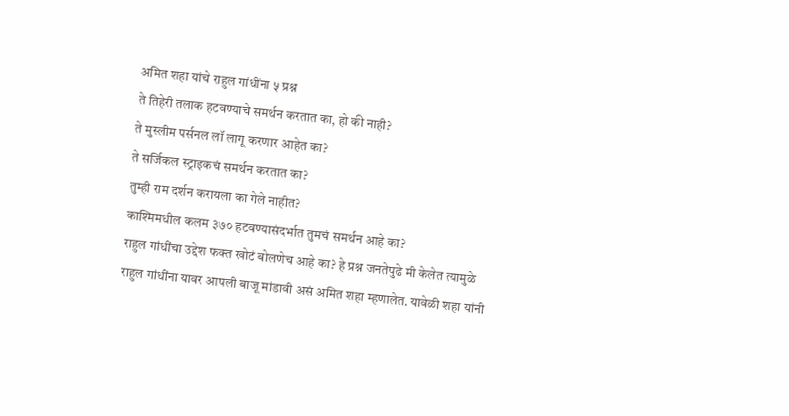अमित शहा यांचे राहुल गांधींना ५ प्रश्न
ते तिहेरी तलाक हटवण्याचे समर्थन करतात का, हो की नाही?
ते मुस्लीम पर्सनल लॉ लागू करणार आहेत का?
ते सर्जिकल स्ट्राइकचं समर्थन करतात का?
तुम्ही राम दर्शन करायला का गेले नाहीत?
काश्मिमधील कलम ३७० हटवण्यासंदर्भात तुमचं समर्थन आहे का?
राहुल गांधींचा उद्देश फक्त खोटं बोलणेच आहे का? हे प्रश्न जनतेपुढे मी केलेत त्यामुळे राहुल गांधींना यावर आपली बाजू मांडावी असं अमित शहा म्हणालेत. यावेळी शहा यांनी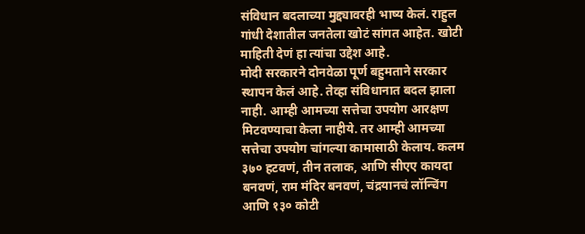संविधान बदलाच्या मुद्द्यावरही भाष्य केलं. राहुल गांधी देशातील जनतेला खोटं सांगत आहेत. खोटी माहिती देणं हा त्यांचा उद्देश आहे.
मोदी सरकारने दोनवेळा पूर्ण बहुमताने सरकार स्थापन केलं आहे. तेव्हा संविधानात बदल झाला नाही. आम्ही आमच्या सत्तेचा उपयोग आरक्षण मिटवण्याचा केला नाहीये. तर आम्ही आमच्या सत्तेचा उपयोग चांगल्या कामासाठी केलाय. कलम ३७० हटवणं, तीन तलाक, आणि सीएए कायदा बनवणं, राम मंदिर बनवणं, चंद्रयानचं लॉन्चिंग आणि १३० कोटी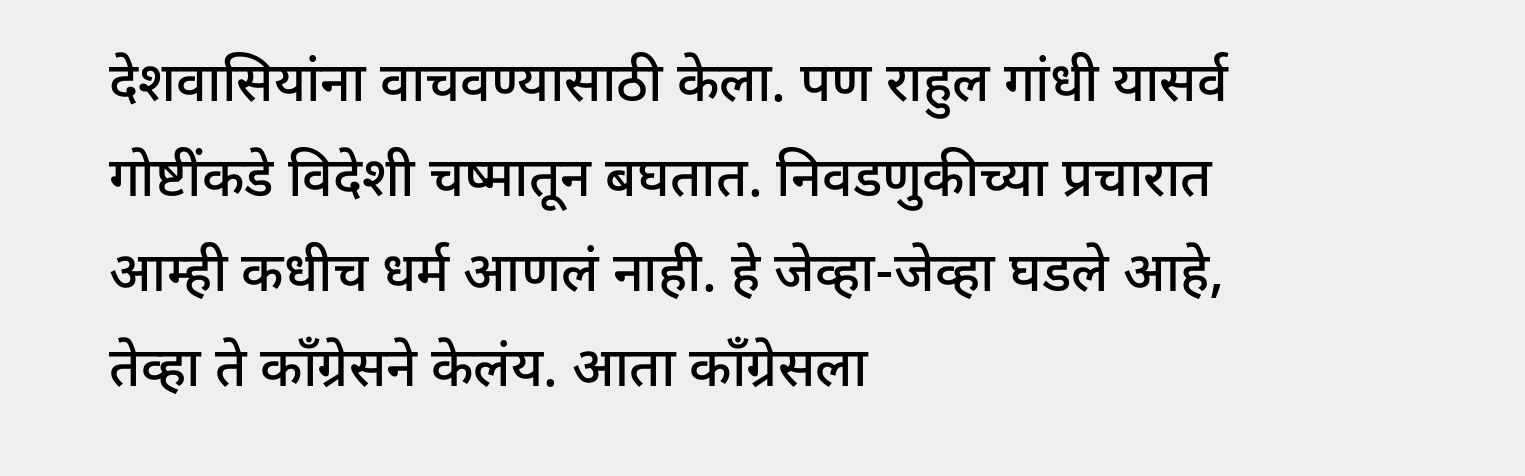देशवासियांना वाचवण्यासाठी केला. पण राहुल गांधी यासर्व गोष्टींकडे विदेशी चष्मातून बघतात. निवडणुकीच्या प्रचारात आम्ही कधीच धर्म आणलं नाही. हे जेव्हा-जेव्हा घडले आहे, तेव्हा ते काँग्रेसने केलंय. आता काँग्रेसला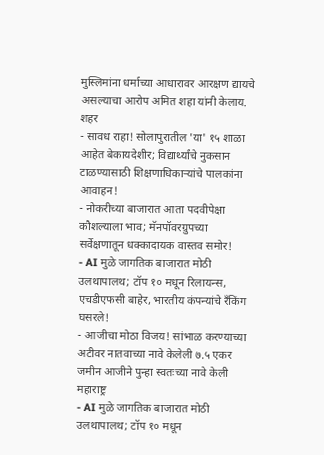मुस्लिमांना धर्माच्या आधारावर आरक्षण द्यायचे असल्याचा आरोप अमित शहा यांनी केलाय.
शहर
- सावध राहा! सोलापुरातील 'या' १५ शाळा आहेत बेकायदेशीर; विद्यार्थ्यांचे नुकसान टाळण्यासाठी शिक्षणाधिकाऱ्यांचे पालकांना आवाहन!
- नोकरीच्या बाजारात आता पदवीपेक्षा कौशल्याला भाव; मॅनपॉवरग्रुपच्या सर्वेक्षणातून धक्कादायक वास्तव समोर!
- AI मुळे जागतिक बाजारात मोठी उलथापालथ; टॉप १० मधून रिलायन्स, एचडीएफसी बाहेर, भारतीय कंपन्यांचे रँकिंग घसरले!
- आजीचा मोठा विजय! सांभाळ करण्याच्या अटीवर नातवाच्या नावे केलेली ७.५ एकर जमीन आजीने पुन्हा स्वतःच्या नावे केली
महाराष्ट्र
- AI मुळे जागतिक बाजारात मोठी उलथापालथ; टॉप १० मधून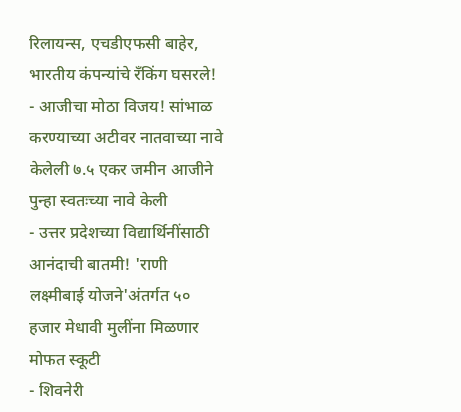रिलायन्स, एचडीएफसी बाहेर, भारतीय कंपन्यांचे रँकिंग घसरले!
- आजीचा मोठा विजय! सांभाळ करण्याच्या अटीवर नातवाच्या नावे केलेली ७.५ एकर जमीन आजीने पुन्हा स्वतःच्या नावे केली
- उत्तर प्रदेशच्या विद्यार्थिनींसाठी आनंदाची बातमी! 'राणी लक्ष्मीबाई योजने'अंतर्गत ५० हजार मेधावी मुलींना मिळणार मोफत स्कूटी
- शिवनेरी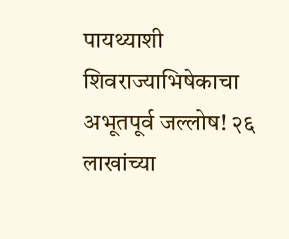पायथ्याशी शिवराज्याभिषेकाचा अभूतपूर्व जल्लोष! २६ लाखांच्या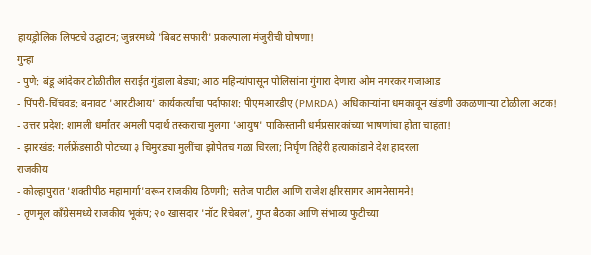हायड्रोलिक लिफ्टचे उद्घाटन; जुन्नरमध्ये 'बिबट सफारी' प्रकल्पाला मंजुरीची घोषणा!
गुन्हा
- पुणे: बंडू आंदेकर टोळीतील सराईत गुंडाला बेड्या; आठ महिन्यांपासून पोलिसांना गुंगारा देणारा ओम नगरकर गजाआड
- पिंपरी-चिंचवड: बनावट 'आरटीआय' कार्यकर्त्यांचा पर्दाफाश: पीएमआरडीए (PMRDA) अधिकाऱ्यांना धमकावून खंडणी उकळणाऱ्या टोळीला अटक!
- उत्तर प्रदेश: शामली धर्मांतर अमली पदार्थ तस्कराचा मुलगा 'आयुष' पाकिस्तानी धर्मप्रसारकांच्या भाषणांचा होता चाहता!
- झारखंड: गर्लफ्रेंडसाठी पोटच्या ३ चिमुरड्या मुलींचा झोपेतच गळा चिरला; निर्घृण तिहेरी हत्याकांडाने देश हादरला
राजकीय
- कोल्हापुरात 'शक्तीपीठ महामार्गा'वरून राजकीय ठिणगी; सतेज पाटील आणि राजेश क्षीरसागर आमनेसामने!
- तृणमूल काँग्रेसमध्ये राजकीय भूकंप; २० खासदार 'नॉट रिचेबल', गुप्त बैठका आणि संभाव्य फुटीच्या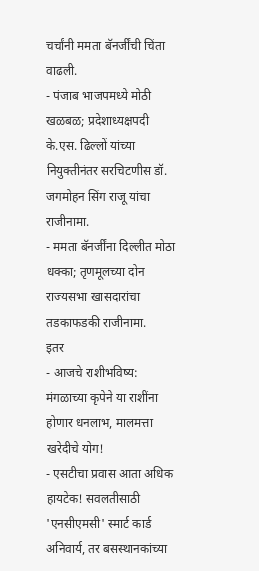चर्चांनी ममता बॅनर्जींची चिंता वाढली.
- पंजाब भाजपमध्ये मोठी खळबळ; प्रदेशाध्यक्षपदी के.एस. ढिल्लों यांच्या नियुक्तीनंतर सरचिटणीस डॉ. जगमोहन सिंग राजू यांचा राजीनामा.
- ममता बॅनर्जींना दिल्लीत मोठा धक्का; तृणमूलच्या दोन राज्यसभा खासदारांचा तडकाफडकी राजीनामा.
इतर
- आजचे राशीभविष्य: मंगळाच्या कृपेने या राशींना होणार धनलाभ, मालमत्ता खरेदीचे योग!
- एसटीचा प्रवास आता अधिक हायटेक! सवलतीसाठी 'एनसीएमसी' स्मार्ट कार्ड अनिवार्य, तर बसस्थानकांच्या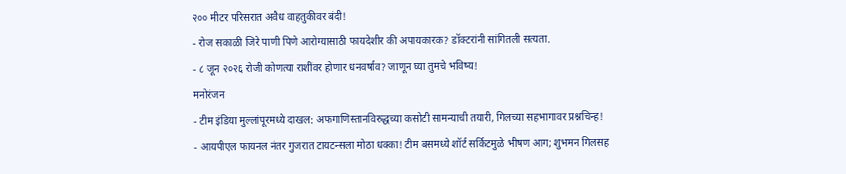२०० मीटर परिसरात अवैध वाहतुकीवर बंदी!
- रोज सकाळी जिरे पाणी पिणे आरोग्यासाठी फायदेशीर की अपायकारक? डॉक्टरांनी सांगितली सत्यता.
- ८ जून २०२६ रोजी कोणत्या राशींवर होणार धनवर्षाव? जाणून घ्या तुमचे भविष्य!
मनोरंजन
- टीम इंडिया मुल्लांपूरमध्ये दाखल: अफगाणिस्तानविरुद्धच्या कसोटी सामन्याची तयारी, गिलच्या सहभागावर प्रश्नचिन्ह!
- आयपीएल फायनल नंतर गुजरात टायटन्सला मोठा धक्का! टीम बसमध्ये शॉर्ट सर्किटमुळे भीषण आग; शुभमन गिलसह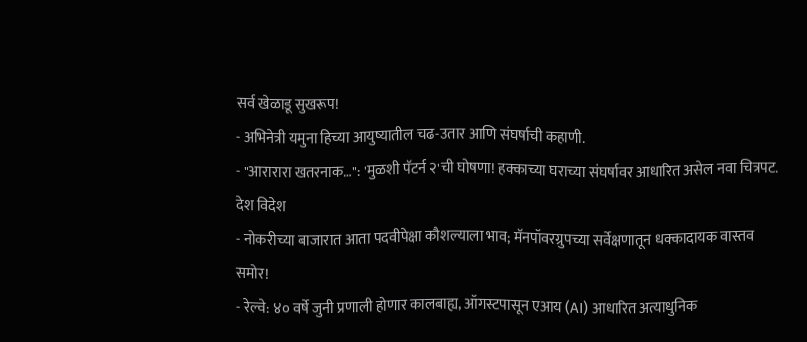सर्व खेळाडू सुखरूप!
- अभिनेत्री यमुना हिच्या आयुष्यातील चढ-उतार आणि संघर्षाची कहाणी.
- "आरारारा खतरनाक…": 'मुळशी पॅटर्न २'ची घोषणा! हक्काच्या घराच्या संघर्षावर आधारित असेल नवा चित्रपट.
देश विदेश
- नोकरीच्या बाजारात आता पदवीपेक्षा कौशल्याला भाव; मॅनपॉवरग्रुपच्या सर्वेक्षणातून धक्कादायक वास्तव समोर!
- रेल्वे: ४० वर्षे जुनी प्रणाली होणार कालबाह्य, ऑगस्टपासून एआय (AI) आधारित अत्याधुनिक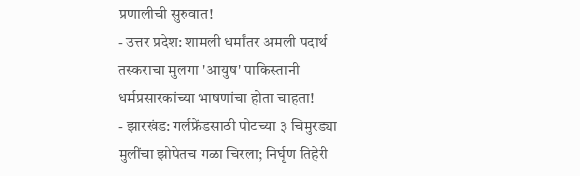प्रणालीची सुरुवात!
- उत्तर प्रदेश: शामली धर्मांतर अमली पदार्थ तस्कराचा मुलगा 'आयुष' पाकिस्तानी धर्मप्रसारकांच्या भाषणांचा होता चाहता!
- झारखंड: गर्लफ्रेंडसाठी पोटच्या ३ चिमुरड्या मुलींचा झोपेतच गळा चिरला; निर्घृण तिहेरी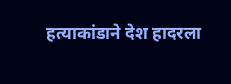हत्याकांडाने देश हादरला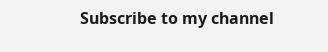Subscribe to my channel